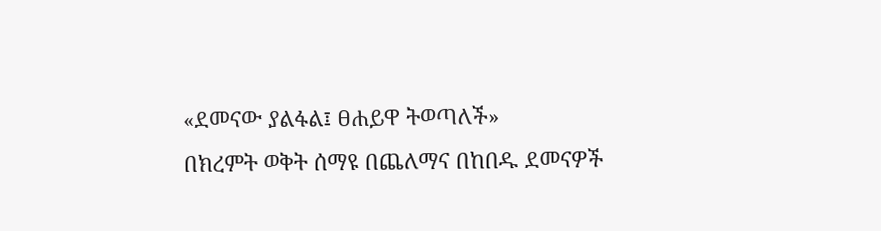«ደመናው ያልፋል፤ ፀሐይዋ ትወጣለች»
በክረምት ወቅት ሰማዩ በጨለማና በከበዱ ደመናዎች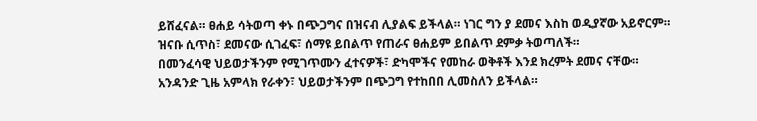ይሸፈናል። ፀሐይ ሳትወጣ ቀኑ በጭጋግና በዝናብ ሊያልፍ ይችላል። ነገር ግን ያ ደመና እስከ ወዲያኛው አይኖርም።
ዝናቡ ሲጥስ፣ ደመናው ሲገፈፍ፣ ሰማዩ ይበልጥ የጠራና ፀሐይም ይበልጥ ደምቃ ትወጣለች።
በመንፈሳዊ ህይወታችንም የሚገጥሙን ፈተናዎች፣ ድካሞችና የመከራ ወቅቶች እንደ ክረምት ደመና ናቸው።
አንዳንድ ጊዜ አምላክ የራቀን፣ ህይወታችንም በጭጋግ የተከበበ ሊመስለን ይችላል።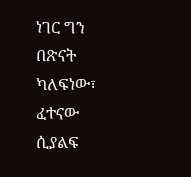ነገር ግን በጽናት ካለፍነው፣ ፈተናው ሲያልፍ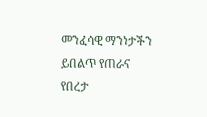መንፈሳዊ ማንነታችን ይበልጥ የጠራና የበረታ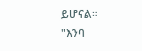ይሆናል።
"እንባ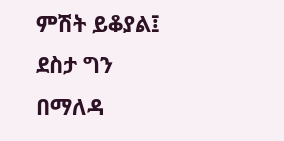ምሽት ይቆያል፤ ደስታ ግን በማለዳ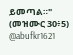ይመጣል።" (መዝሙር 30፥5)
@abufkr1621